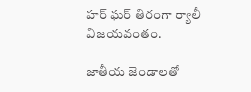హర్‌ ఘర్‌ తిరంగా ర్యాలీ విజయవంతం.

జాతీయ జెండాలతో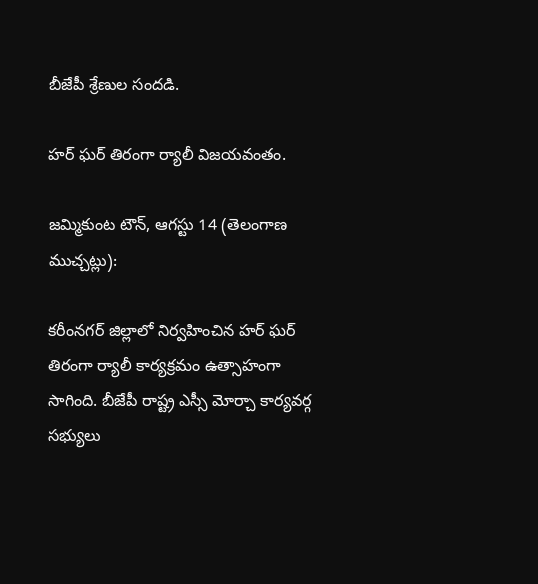బీజేపీ శ్రేణుల సందడి.

హర్‌ ఘర్‌ తిరంగా ర్యాలీ విజయవంతం.

జమ్మికుంట టౌన్, ఆగస్టు 14 (తెలంగాణ ముచ్చట్లు):

కరీంనగర్ జిల్లాలో నిర్వహించిన హర్‌ ఘర్‌ తిరంగా ర్యాలీ కార్యక్రమం ఉత్సాహంగా సాగింది. బీజేపీ రాష్ట్ర ఎస్సీ మోర్చా కార్యవర్గ సభ్యులు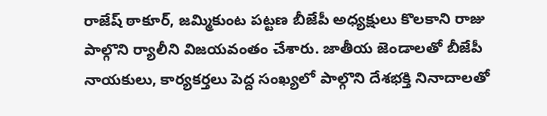రాజేష్‌ ఠాకూర్‌, జమ్మికుంట పట్టణ బీజేపీ అధ్యక్షులు కొలకాని రాజు పాల్గొని ర్యాలీని విజయవంతం చేశారు. జాతీయ జెండాలతో బీజేపీ నాయకులు, కార్యకర్తలు పెద్ద సంఖ్యలో పాల్గొని దేశభక్తి నినాదాలతో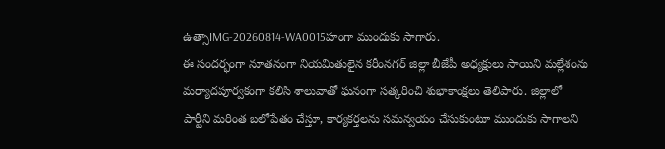ఉత్సాIMG-20260814-WA0015హంగా ముందుకు సాగారు.
ఈ సందర్భంగా నూతనంగా నియమితులైన కరీంనగర్ జిల్లా బీజేపీ అధ్యక్షులు సాయిని మల్లేశంను మర్యాదపూర్వకంగా కలిసి శాలువాతో ఘనంగా సత్కరించి శుభాకాంక్షలు తెలిపారు. జిల్లాలో పార్టీని మరింత బలోపేతం చేస్తూ, కార్యకర్తలను సమన్వయం చేసుకుంటూ ముందుకు సాగాలని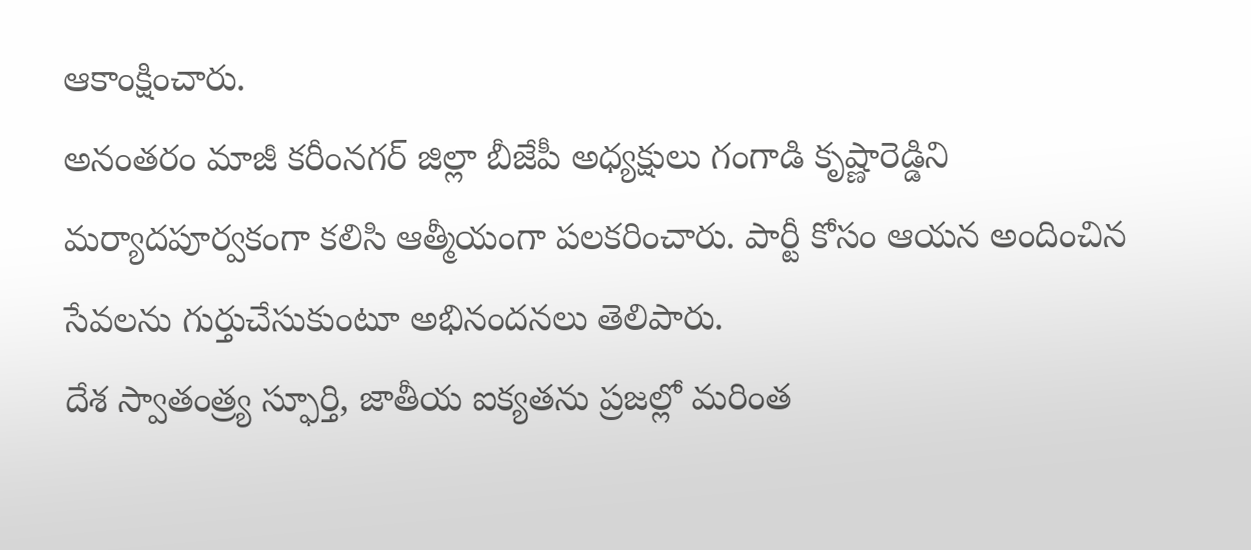ఆకాంక్షించారు.
అనంతరం మాజీ కరీంనగర్ జిల్లా బీజేపీ అధ్యక్షులు గంగాడి కృష్ణారెడ్డిని మర్యాదపూర్వకంగా కలిసి ఆత్మీయంగా పలకరించారు. పార్టీ కోసం ఆయన అందించిన సేవలను గుర్తుచేసుకుంటూ అభినందనలు తెలిపారు.
దేశ స్వాతంత్ర్య స్ఫూర్తి, జాతీయ ఐక్యతను ప్రజల్లో మరింత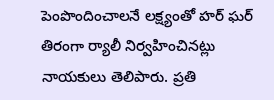పెంపొందించాలనే లక్ష్యంతో హర్‌ ఘర్‌ తిరంగా ర్యాలీ నిర్వహించినట్లు నాయకులు తెలిపారు. ప్రతి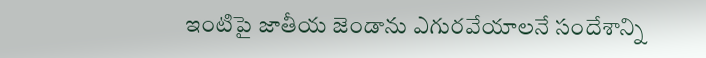ఇంటిపై జాతీయ జెండాను ఎగురవేయాలనే సందేశాన్ని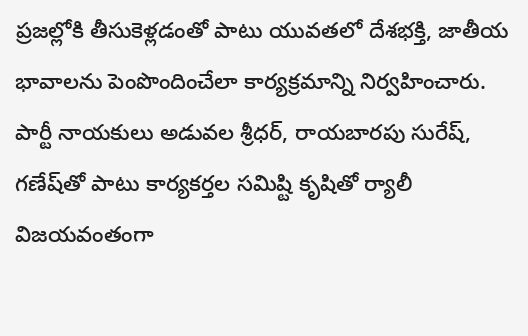ప్రజల్లోకి తీసుకెళ్లడంతో పాటు యువతలో దేశభక్తి, జాతీయ భావాలను పెంపొందించేలా కార్యక్రమాన్ని నిర్వహించారు.
పార్టీ నాయకులు అడువల శ్రీధర్‌, రాయబారపు సురేష్‌, గణేష్‌తో పాటు కార్యకర్తల సమిష్టి కృషితో ర్యాలీ విజయవంతంగా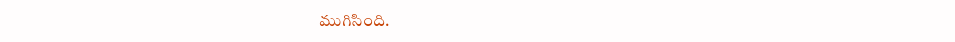ముగిసింది.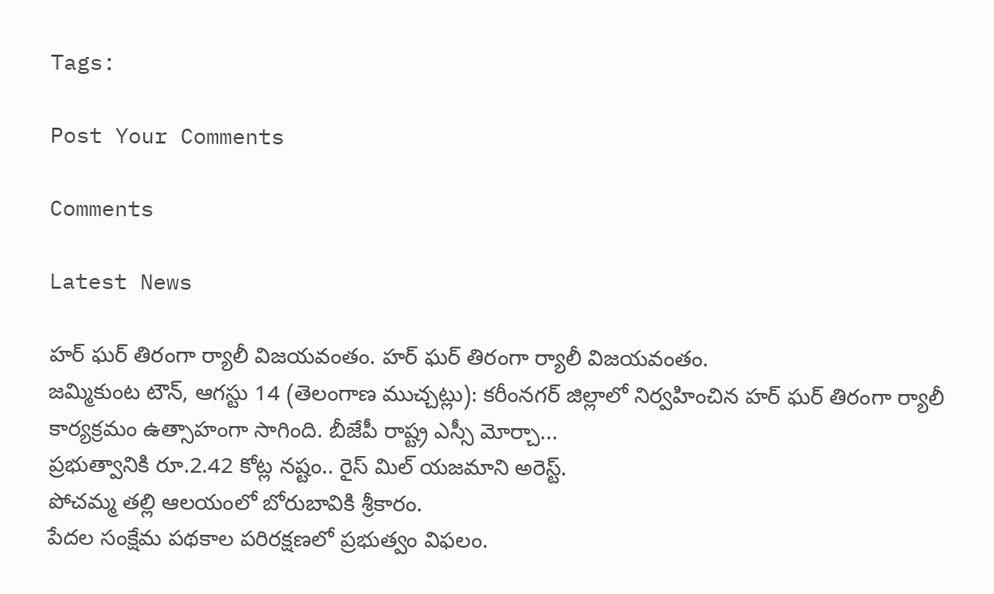Tags:

Post Your Comments

Comments

Latest News

హర్‌ ఘర్‌ తిరంగా ర్యాలీ విజయవంతం. హర్‌ ఘర్‌ తిరంగా ర్యాలీ విజయవంతం.
జమ్మికుంట టౌన్, ఆగస్టు 14 (తెలంగాణ ముచ్చట్లు): కరీంనగర్ జిల్లాలో నిర్వహించిన హర్‌ ఘర్‌ తిరంగా ర్యాలీ కార్యక్రమం ఉత్సాహంగా సాగింది. బీజేపీ రాష్ట్ర ఎస్సీ మోర్చా...
ప్రభుత్వానికి రూ.2.42 కోట్ల నష్టం.. రైస్ మిల్ యజమాని అరెస్ట్.
పోచమ్మ తల్లి ఆలయంలో బోరుబావికి శ్రీకారం.
పేదల సంక్షేమ పథకాల పరిరక్షణలో ప్రభుత్వం విఫలం.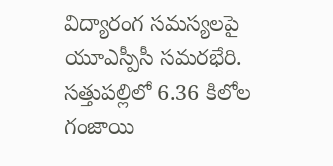విద్యారంగ సమస్యలపై యూఎస్పీసీ సమరభేరి.
సత్తుపల్లిలో 6.36 కిలోల గంజాయి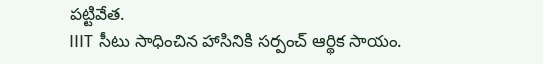పట్టివేత.
IIIT సీటు సాధించిన హాసినికి సర్పంచ్ ఆర్థిక సాయం.